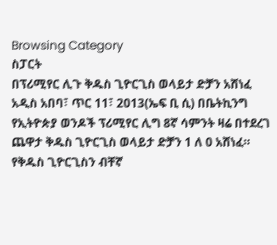Browsing Category
ስፓርት
በፕሪሚየር ሊጉ ቅዱስ ጊዮርጊስ ወላይታ ድቻን አሸነፈ
አዲስ አበባ፣ ጥር 11፣ 2013(ኤፍ ቢ ሲ) በቤትኪንግ የኢትዮጵያ ወንዶች ፕሪሚየር ሊግ 8ኛ ሳምንት ዛሬ በተደረገ ጨዋታ ቅዱስ ጊዮርጊስ ወላይታ ድቻን 1 ለ 0 አሸነፈ።
የቅዱስ ጊዮርጊስን ብቸኛ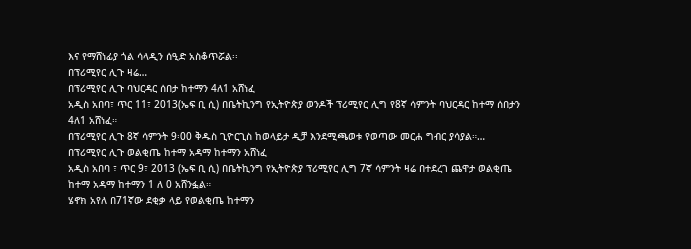እና የማሸነፊያ ጎል ሳላዲን ሰዒድ አስቆጥሯል፡፡
በፕሪሚየር ሊጉ ዛሬ…
በፕሪሚየር ሊጉ ባህርዳር ሰበታ ከተማን 4ለ1 አሸነፈ
አዲስ አበባ፣ ጥር 11፣ 2013(ኤፍ ቢ ሲ) በቤትኪንግ የኢትዮጵያ ወንዶች ፕሪሚየር ሊግ የ8ኛ ሳምንት ባህርዳር ከተማ ሰበታን 4ለ1 አሸነፈ።
በፕሪሚየር ሊጉ 8ኛ ሳምንት 9፡00 ቅዱስ ጊዮርጊስ ከወላይታ ዲቻ እንደሚጫወቱ የወጣው መርሐ ግብር ያሳያል።…
በፕሪሚየር ሊጉ ወልቂጤ ከተማ አዳማ ከተማን አሸነፈ
አዲስ አበባ ፣ ጥር 9፣ 2013 (ኤፍ ቢ ሲ) በቤትኪንግ የኢትዮጵያ ፕሪሚየር ሊግ 7ኛ ሳምንት ዛሬ በተደረገ ጨዋታ ወልቂጤ ከተማ አዳማ ከተማን 1 ለ 0 አሸንፏል።
ሄኖክ አየለ በ71ኛው ደቂቃ ላይ የወልቂጤ ከተማን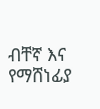ብቸኛ እና የማሸነፊያ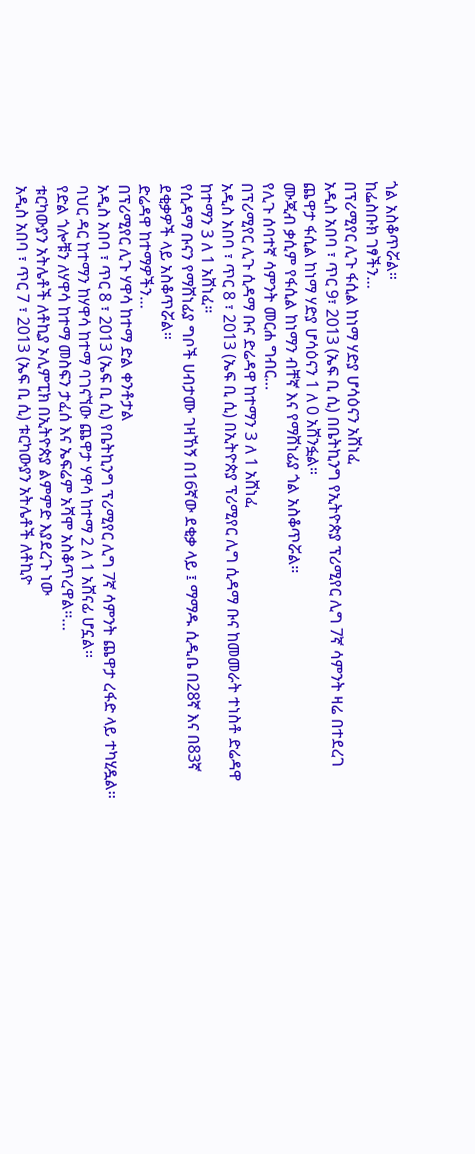ጎል አስቆጥሯል።
ከፌስቡክ ገፃችን…
በፕሪሚየር ሊጉ ፋሲል ከነማ ሃድያ ሆሳዕናን አሸነፈ
አዲስ አበባ ፣ ጥር 9፣ 2013 (ኤፍ ቢ ሲ) በቤትኪንግ የኢትዮጵያ ፕሪሚየር ሊግ 7ኛ ሳምንት ዛሬ በተደረገ ጨዋታ ፋሲል ከነማ ሃድያ ሆሳዕናን 1 ለ 0 አሸንፏል።
ሙጂብ ቃሲም የፋሲል ከነማን ብቸኛ እና የማሸነፊያ ጎል አስቆጥሯል።
የሊጉ ሰባተኛ ሳምንት መርሐ ግብር…
በፕሪሚየር ሊጉ ሲዳማ ቡና ድሬዳዋ ከተማን 3 ለ 1 አሸነፈ
አዲስ አበባ ፣ ጥር 8 ፣ 2013 (ኤፍ ቢ ሲ) በኢትዮጵያ ፕሪሚየር ሊግ ሲዳማ ቡና ከመመራት ተነስቶ ድሬዳዋ ከተማን 3 ለ 1 አሸነፈ።
የሲዳማ ቡናን የማሸነፊያ ግቦች ሀብታሙ ገዛኸኝ በ16ኛው ደቂቃ ላይ ፤ ማማዱ ሲዲቤ በ28ኛ እና በ83ኛ ደቂቃዎች ላይ አስቆጥሯል።
ድሬዳዋ ከተማዎችን…
በፕሪሚየር ሊጉ ሃዋሳ ከተማ ድል ቀንቶታል
አዲስ አበባ ፣ ጥር 8 ፣ 2013 (ኤፍ ቢ ሲ) የቤትኪንግ ፕሪሚየር ሊግ 7ኛ ሳምንት ጨዋታ ረፋድ ላይ ተካሂዷል፡፡
ባህር ዳር ከተማን ከሃዋሳ ከተማ ባገናኘው ጨዋታ ሃዋሳ ከተማ 2 ለ 1 አሸናፊ ሆኗል፡፡
የድል ጎሎቹን ለሃዋሳ ከተማ መስፍን ታፈሰ እና ኤፍሬም አሻሞ አስቆጥረዋል፡፡…
ቱርካውያን አትሌቶች ለቶኪያ ኦሊምፒክ በኢትዮጵያ ልምምድ እያደረጉ ነው
አዲስ አበባ ፣ ጥር 7 ፣ 2013 (ኤፍ ቢ ሲ) ቱርካውያን አትሌቶች ለቶኪዮ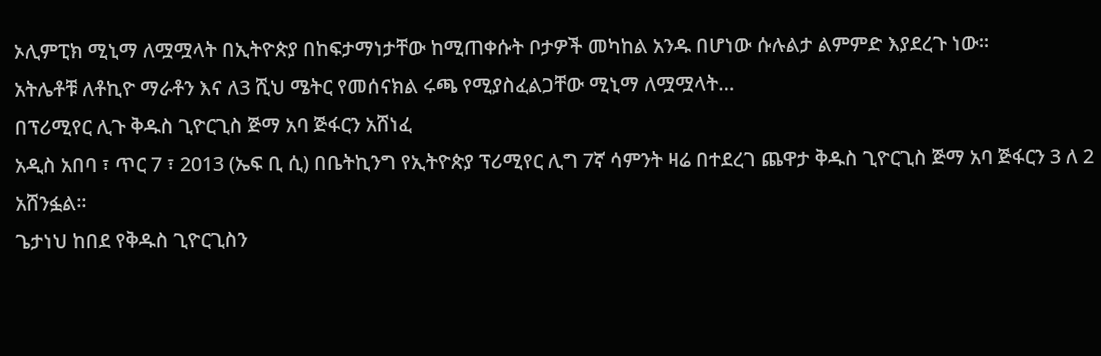ኦሊምፒክ ሚኒማ ለሟሟላት በኢትዮጵያ በከፍታማነታቸው ከሚጠቀሱት ቦታዎች መካከል አንዱ በሆነው ሱሉልታ ልምምድ እያደረጉ ነው።
አትሌቶቹ ለቶኪዮ ማራቶን እና ለ3 ሺህ ሜትር የመሰናክል ሩጫ የሚያስፈልጋቸው ሚኒማ ለሟሟላት…
በፕሪሚየር ሊጉ ቅዱስ ጊዮርጊስ ጅማ አባ ጅፋርን አሸነፈ
አዲስ አበባ ፣ ጥር 7 ፣ 2013 (ኤፍ ቢ ሲ) በቤትኪንግ የኢትዮጵያ ፕሪሚየር ሊግ 7ኛ ሳምንት ዛሬ በተደረገ ጨዋታ ቅዱስ ጊዮርጊስ ጅማ አባ ጅፋርን 3 ለ 2 አሸንፏል።
ጌታነህ ከበደ የቅዱስ ጊዮርጊስን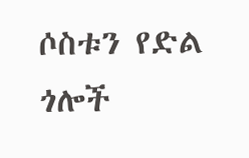ሶስቱን የድል ጎሎች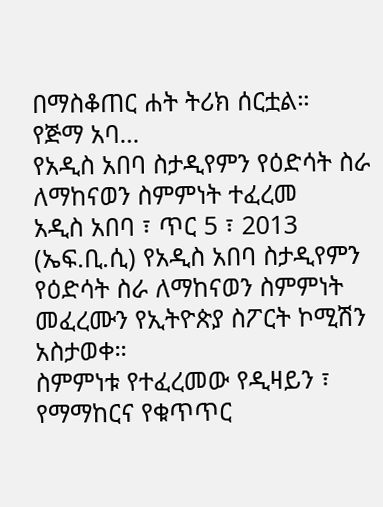በማስቆጠር ሐት ትሪክ ሰርቷል።
የጅማ አባ…
የአዲስ አበባ ስታዲየምን የዕድሳት ስራ ለማከናወን ስምምነት ተፈረመ
አዲስ አበባ ፣ ጥር 5 ፣ 2013 (ኤፍ.ቢ.ሲ) የአዲስ አበባ ስታዲየምን የዕድሳት ስራ ለማከናወን ስምምነት መፈረሙን የኢትዮጵያ ስፖርት ኮሚሽን አስታወቀ።
ስምምነቱ የተፈረመው የዲዛይን ፣ የማማከርና የቁጥጥር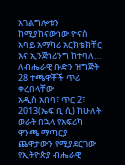አገልግሎቱን ከሚያከናውነው ዮናስ አባይ አማካሪ አርክቴክቸር እና ኢንጅነሪንግ ከተባለ…
ለብሔራዊ ቡድን ዝግጅት 28 ተጫዋቾች ጥሪ ቀረበላቸው
አዲስ አበባ፣ ጥር 2፣ 2013(ኤፍ ቢ ሲ) ከሁለት ወራት በኋላ የአፍሪካ ዋንጫ ማጣርያ ጨዋታውን የሚያደርገው የኢትዮጵያ ብሔራዊ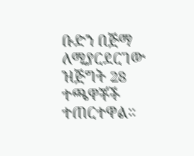ቡድን በጅማ ለሚያርደርገው ዝጅግት 28 ተጫዋቾች ተጠርተዋል።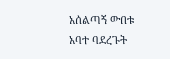አሰልጣኝ ውበቱ አባተ ባደረጉት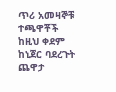ጥሪ አመዛኞቹ ተጫዋቾች ከዚህ ቀደም ከኒጀር ባደረጉት ጨዋታ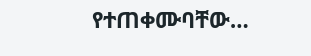የተጠቀሙባቸው…